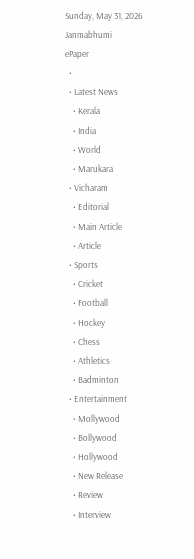Sunday, May 31, 2026
Janmabhumi
ePaper
  •
  • Latest News
    • Kerala
    • India
    • World
    • Marukara
  • Vicharam
    • Editorial
    • Main Article
    • Article
  • Sports
    • Cricket
    • Football
    • Hockey
    • Chess
    • Athletics
    • Badminton
  • Entertainment
    • Mollywood
    • Bollywood
    • Hollywood
    • New Release
    • Review
    • Interview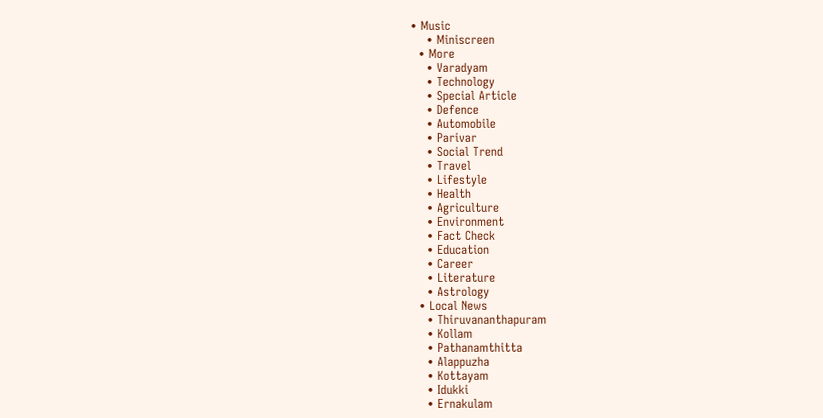• Music
    • Miniscreen
  • More
    • Varadyam
    • Technology
    • Special Article
    • Defence
    • Automobile
    • Parivar
    • Social Trend
    • Travel
    • Lifestyle
    • Health
    • Agriculture
    • Environment
    • Fact Check
    • Education
    • Career
    • Literature
    • Astrology
  • Local News
    • Thiruvananthapuram
    • Kollam
    • Pathanamthitta
    • Alappuzha
    • Kottayam
    • Idukki
    • Ernakulam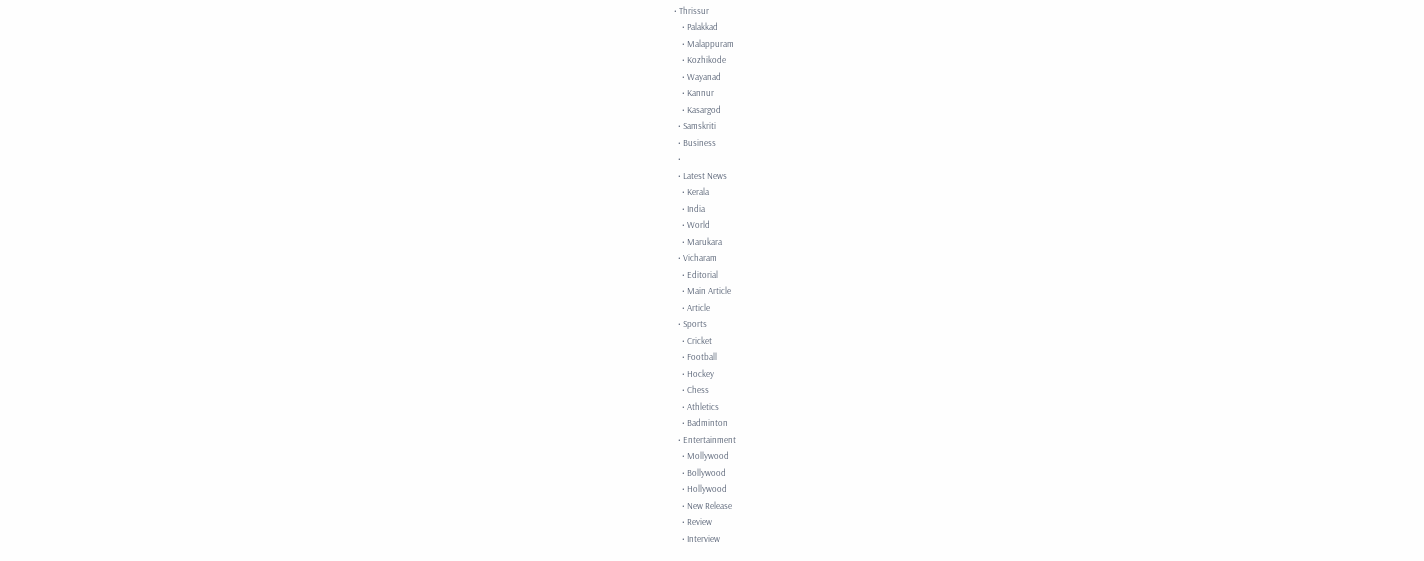• Thrissur
    • Palakkad
    • Malappuram
    • Kozhikode
    • Wayanad
    • Kannur
    • Kasargod
  • Samskriti
  • Business
  •
  • Latest News
    • Kerala
    • India
    • World
    • Marukara
  • Vicharam
    • Editorial
    • Main Article
    • Article
  • Sports
    • Cricket
    • Football
    • Hockey
    • Chess
    • Athletics
    • Badminton
  • Entertainment
    • Mollywood
    • Bollywood
    • Hollywood
    • New Release
    • Review
    • Interview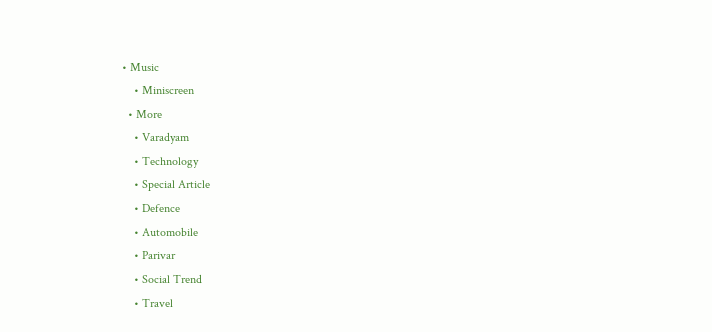• Music
    • Miniscreen
  • More
    • Varadyam
    • Technology
    • Special Article
    • Defence
    • Automobile
    • Parivar
    • Social Trend
    • Travel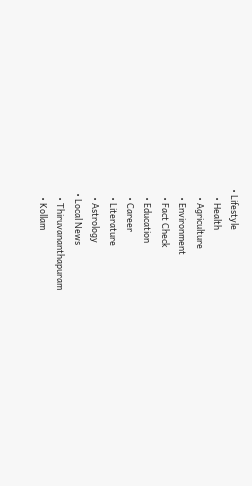• Lifestyle
    • Health
    • Agriculture
    • Environment
    • Fact Check
    • Education
    • Career
    • Literature
    • Astrology
  • Local News
    • Thiruvananthapuram
    • Kollam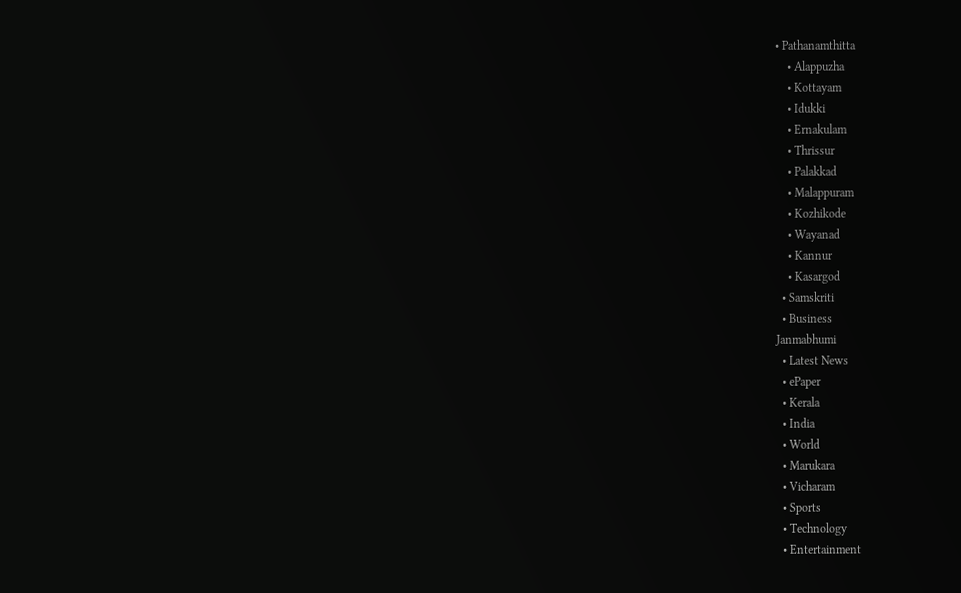• Pathanamthitta
    • Alappuzha
    • Kottayam
    • Idukki
    • Ernakulam
    • Thrissur
    • Palakkad
    • Malappuram
    • Kozhikode
    • Wayanad
    • Kannur
    • Kasargod
  • Samskriti
  • Business
Janmabhumi
  • Latest News
  • ePaper
  • Kerala
  • India
  • World
  • Marukara
  • Vicharam
  • Sports
  • Technology
  • Entertainment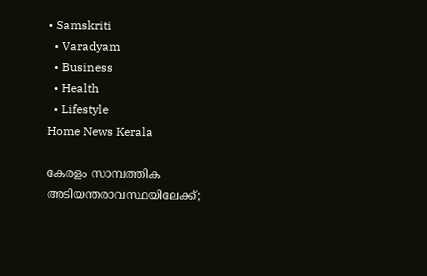• Samskriti
  • Varadyam
  • Business
  • Health
  • Lifestyle
Home News Kerala

കേരളം സാമ്പത്തിക അടിയന്തരാവസ്ഥയിലേക്ക്;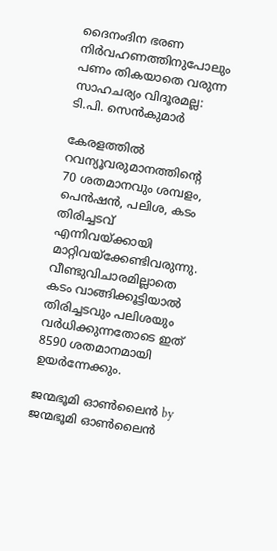ദൈനംദിന ഭരണ നിര്‍വഹണത്തിനുപോലും പണം തികയാതെ വരുന്ന സാഹചര്യം വിദൂരമല്ല: ടി.പി. സെന്‍കുമാര്‍

കേരളത്തില്‍ റവന്യൂവരുമാനത്തിന്റെ 70 ശതമാനവും ശമ്പളം, പെന്‍ഷന്‍, പലിശ, കടം തിരിച്ചടവ് എന്നിവയ്‌ക്കായി മാറ്റിവയ്‌ക്കേണ്ടിവരുന്നു. വീണ്ടുവിചാരമില്ലാതെ കടം വാങ്ങിക്കൂട്ടിയാല്‍ തിരിച്ചടവും പലിശയും വര്‍ധിക്കുന്നതോടെ ഇത് 8590 ശതമാനമായി ഉയര്‍ന്നേക്കും.

ജന്മഭൂമി ഓണ്‍ലൈന്‍ by ജന്മഭൂമി ഓണ്‍ലൈന്‍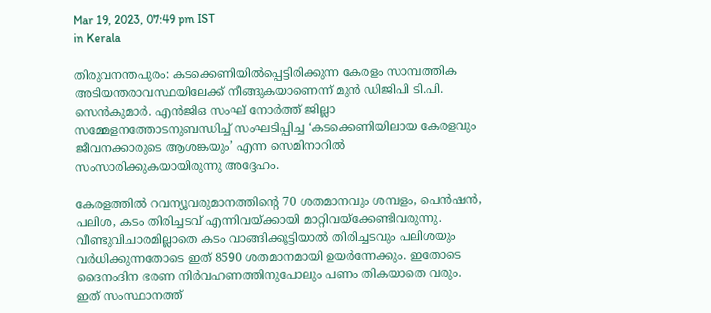Mar 19, 2023, 07:49 pm IST
in Kerala

തിരുവനന്തപുരം: കടക്കെണിയില്‍പ്പെട്ടിരിക്കുന്ന കേരളം സാമ്പത്തിക അടിയന്തരാവസ്ഥയിലേക്ക് നീങ്ങുകയാണെന്ന് മുന്‍ ഡിജിപി ടി.പി. സെന്‍കുമാര്‍. എന്‍ജിഒ സംഘ് നോര്‍ത്ത് ജില്ലാ സമ്മേളനത്തോടനുബന്ധിച്ച് സംഘടിപ്പിച്ച ‘കടക്കെണിയിലായ കേരളവും ജീവനക്കാരുടെ ആശങ്കയും’ എന്ന സെമിനാറില്‍ സംസാരിക്കുകയായിരുന്നു അദ്ദേഹം.

കേരളത്തില്‍ റവന്യൂവരുമാനത്തിന്റെ 70 ശതമാനവും ശമ്പളം, പെന്‍ഷന്‍, പലിശ, കടം തിരിച്ചടവ് എന്നിവയ്‌ക്കായി മാറ്റിവയ്‌ക്കേണ്ടിവരുന്നു. വീണ്ടുവിചാരമില്ലാതെ കടം വാങ്ങിക്കൂട്ടിയാല്‍ തിരിച്ചടവും പലിശയും വര്‍ധിക്കുന്നതോടെ ഇത് 8590 ശതമാനമായി ഉയര്‍ന്നേക്കും. ഇതോടെ ദൈനംദിന ഭരണ നിര്‍വഹണത്തിനുപോലും പണം തികയാതെ വരും. ഇത് സംസ്ഥാനത്ത്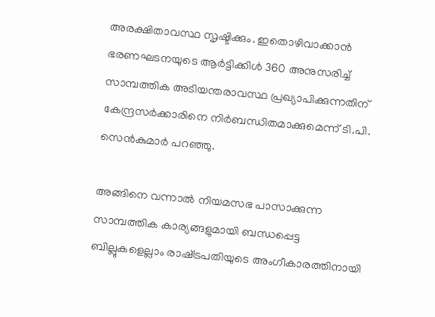അരക്ഷിതാവസ്ഥ സൃഷ്ടിക്കും. ഇതൊഴിവാക്കാന്‍ ഭരണഘടനയുടെ ആര്‍ട്ടിക്കിള്‍ 360 അനുസരിച്ച് സാമ്പത്തിക അടിയന്തരാവസ്ഥ പ്രഖ്യാപിക്കുന്നതിന് കേന്ദ്രസര്‍ക്കാരിനെ നിര്‍ബന്ധിതമാക്കുമെന്ന് ടി.പി. സെന്‍കുമാര്‍ പറഞ്ഞു.

അങ്ങിനെ വന്നാല്‍ നിയമസഭ പാസാക്കുന്ന സാമ്പത്തിക കാര്യങ്ങളുമായി ബന്ധപ്പെട്ട ബില്ലുകളെല്ലാം രാഷ്‌ട്രപതിയുടെ അംഗീകാരത്തിനായി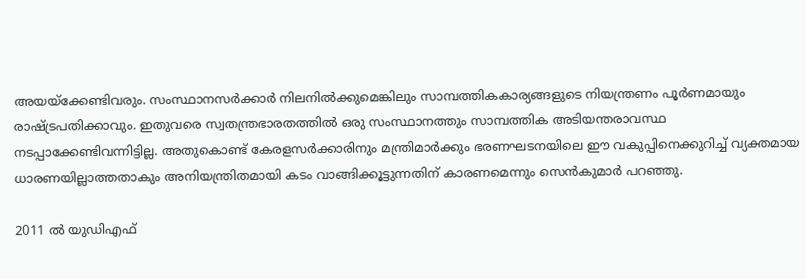അയയ്‌ക്കേണ്ടിവരും. സംസ്ഥാനസര്‍ക്കാര്‍ നിലനില്‍ക്കുമെങ്കിലും സാമ്പത്തികകാര്യങ്ങളുടെ നിയന്ത്രണം പൂര്‍ണമായും രാഷ്‌ട്രപതിക്കാവും. ഇതുവരെ സ്വതന്ത്രഭാരതത്തില്‍ ഒരു സംസ്ഥാനത്തും സാമ്പത്തിക അടിയന്തരാവസ്ഥ നടപ്പാക്കേണ്ടിവന്നിട്ടില്ല. അതുകൊണ്ട് കേരളസര്‍ക്കാരിനും മന്ത്രിമാര്‍ക്കും ഭരണഘടനയിലെ ഈ വകുപ്പിനെക്കുറിച്ച് വ്യക്തമായ ധാരണയില്ലാത്തതാകും അനിയന്ത്രിതമായി കടം വാങ്ങിക്കൂട്ടുന്നതിന് കാരണമെന്നും സെന്‍കുമാര്‍ പറഞ്ഞു.

2011 ല്‍ യുഡിഎഫ്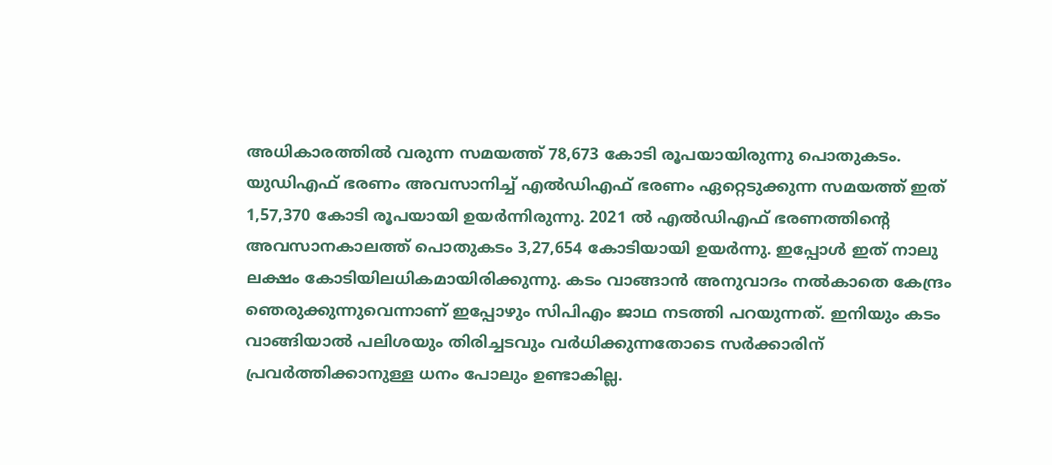അധികാരത്തില്‍ വരുന്ന സമയത്ത് 78,673 കോടി രൂപയായിരുന്നു പൊതുകടം. യുഡിഎഫ് ഭരണം അവസാനിച്ച് എല്‍ഡിഎഫ് ഭരണം ഏറ്റെടുക്കുന്ന സമയത്ത് ഇത് 1,57,370 കോടി രൂപയായി ഉയര്‍ന്നിരുന്നു. 2021 ല്‍ എല്‍ഡിഎഫ് ഭരണത്തിന്റെ അവസാനകാലത്ത് പൊതുകടം 3,27,654 കോടിയായി ഉയര്‍ന്നു. ഇപ്പോള്‍ ഇത് നാലു ലക്ഷം കോടിയിലധികമായിരിക്കുന്നു. കടം വാങ്ങാന്‍ അനുവാദം നല്‍കാതെ കേന്ദ്രം ഞെരുക്കുന്നുവെന്നാണ് ഇപ്പോഴും സിപിഎം ജാഥ നടത്തി പറയുന്നത്. ഇനിയും കടം വാങ്ങിയാല്‍ പലിശയും തിരിച്ചടവും വര്‍ധിക്കുന്നതോടെ സര്‍ക്കാരിന് പ്രവര്‍ത്തിക്കാനുള്ള ധനം പോലും ഉണ്ടാകില്ല.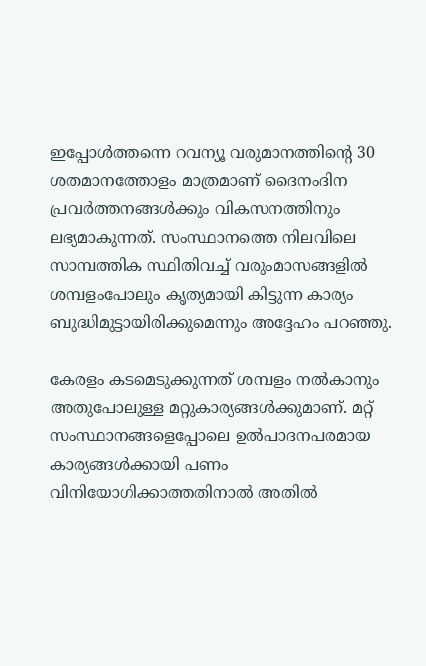ഇപ്പോള്‍ത്തന്നെ റവന്യൂ വരുമാനത്തിന്റെ 30 ശതമാനത്തോളം മാത്രമാണ് ദൈനംദിന പ്രവര്‍ത്തനങ്ങള്‍ക്കും വികസനത്തിനും ലഭ്യമാകുന്നത്. സംസ്ഥാനത്തെ നിലവിലെ സാമ്പത്തിക സ്ഥിതിവച്ച് വരുംമാസങ്ങളില്‍ ശമ്പളംപോലും കൃത്യമായി കിട്ടുന്ന കാര്യം ബുദ്ധിമുട്ടായിരിക്കുമെന്നും അദ്ദേഹം പറഞ്ഞു.

കേരളം കടമെടുക്കുന്നത് ശമ്പളം നല്‍കാനും അതുപോലുള്ള മറ്റുകാര്യങ്ങള്‍ക്കുമാണ്. മറ്റ് സംസ്ഥാനങ്ങളെപ്പോലെ ഉല്‍പാദനപരമായ കാര്യങ്ങള്‍ക്കായി പണം വിനിയോഗിക്കാത്തതിനാല്‍ അതില്‍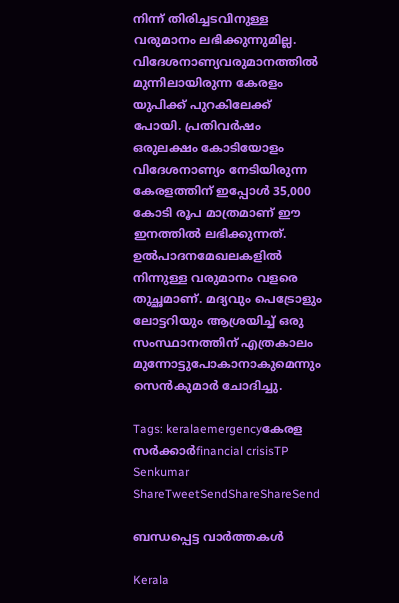നിന്ന് തിരിച്ചടവിനുള്ള വരുമാനം ലഭിക്കുന്നുമില്ല. വിദേശനാണ്യവരുമാനത്തില്‍ മുന്നിലായിരുന്ന കേരളം യുപിക്ക് പുറകിലേക്ക് പോയി. പ്രതിവര്‍ഷം ഒരുലക്ഷം കോടിയോളം വിദേശനാണ്യം നേടിയിരുന്ന കേരളത്തിന് ഇപ്പോള്‍ 35,000 കോടി രൂപ മാത്രമാണ് ഈ ഇനത്തില്‍ ലഭിക്കുന്നത്. ഉല്‍പാദനമേഖലകളില്‍ നിന്നുള്ള വരുമാനം വളരെ തുച്ഛമാണ്. മദ്യവും പെട്രോളും ലോട്ടറിയും ആശ്രയിച്ച് ഒരു സംസ്ഥാനത്തിന് എത്രകാലം മുന്നോട്ടുപോകാനാകുമെന്നും സെന്‍കുമാര്‍ ചോദിച്ചു.

Tags: keralaemergencyകേരള സര്‍ക്കാര്‍financial crisisTP Senkumar
ShareTweetSendShareShareSend

ബന്ധപ്പെട്ട വാര്‍ത്തകള്‍

Kerala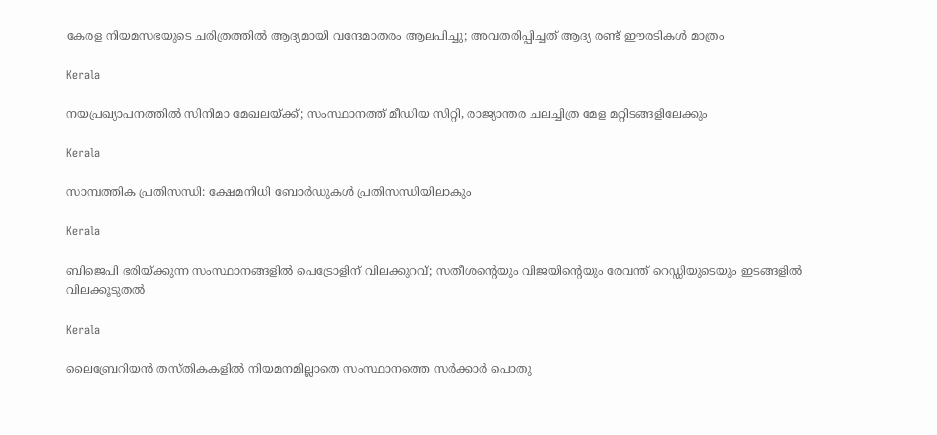കേരള നിയമസഭയുടെ ചരിത്രത്തിൽ ആദ്യമായി വന്ദേമാതരം ആലപിച്ചു; അവതരിപ്പിച്ചത് ആദ്യ രണ്ട് ഈരടികൾ മാത്രം

Kerala

നയപ്രഖ്യാപനത്തിൽ സിനിമാ മേഖലയ്‌ക്ക്; സംസ്ഥാനത്ത് മീഡിയ സിറ്റി, രാജ്യാന്തര ചലച്ചിത്ര മേള മറ്റിടങ്ങളിലേക്കും

Kerala

സാമ്പത്തിക പ്രതിസന്ധി: ക്ഷേമനിധി ബോര്‍ഡുകള്‍ പ്രതിസന്ധിയിലാകും

Kerala

ബിജെപി ഭരിയ്‌ക്കുന്ന സംസ്ഥാനങ്ങളില്‍ പെട്രോളിന് വിലക്കുറവ്; സതീശന്റെയും വിജയിന്റെയും രേവന്ത് റെഡ്ഡിയുടെയും ഇടങ്ങളില്‍ വിലക്കൂടുതല്‍

Kerala

ലൈബ്രേറിയന്‍ തസ്തികകളില്‍ നിയമനമില്ലാതെ സംസ്ഥാനത്തെ സര്‍ക്കാര്‍ പൊതു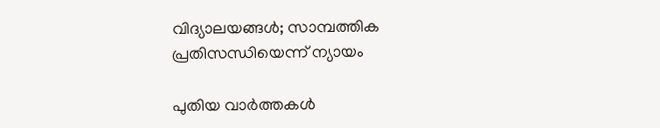വിദ്യാലയങ്ങള്‍; സാമ്പത്തിക പ്രതിസന്ധിയെന്ന് ന്യായം

പുതിയ വാര്‍ത്തകള്‍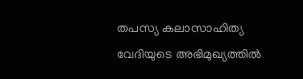തപസ്യ കലാസാഹിത്യ വേദിയുടെ അഭിമുഖ്യത്തില്‍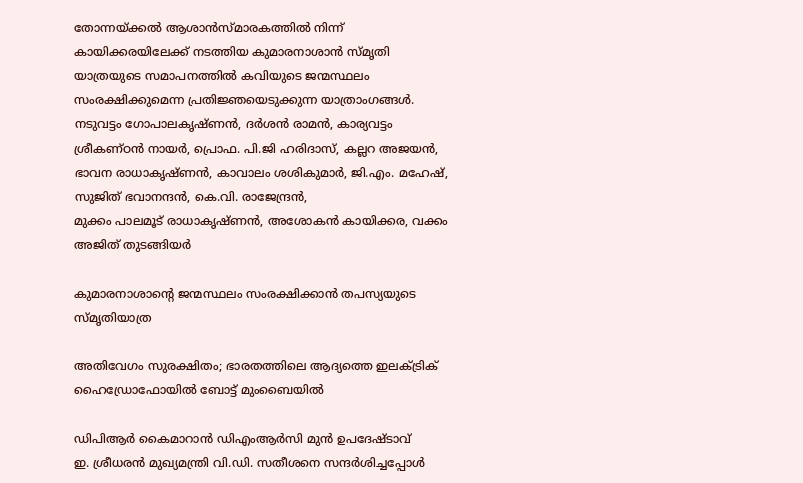തോന്നയ്ക്കല്‍ ആശാന്‍സ്മാരകത്തില്‍ നിന്ന് കായിക്കരയിലേക്ക് നടത്തിയ കുമാരനാശാന്‍ സ്മൃതി യാത്രയുടെ സമാപനത്തില്‍ കവിയുടെ ജന്മസ്ഥലം സംരക്ഷിക്കുമെന്ന പ്രതിജ്ഞയെടുക്കുന്ന യാത്രാംഗങ്ങള്‍. നടുവട്ടം ഗോപാലകൃഷ്ണന്‍, ദര്‍ശന്‍ രാമന്‍, കാര്യവട്ടം ശ്രീകണ്ഠന്‍ നായര്‍, പ്രൊഫ. പി.ജി ഹരിദാസ്, കല്ലറ അജയന്‍, ഭാവന രാധാകൃഷ്ണന്‍, കാവാലം ശശികുമാര്‍, ജി.എം. മഹേഷ്, സുജിത് ഭവാനന്ദന്‍, കെ.വി. രാജേന്ദ്രന്‍,
മുക്കം പാലമൂട് രാധാകൃഷ്ണന്‍, അശോകന്‍ കായിക്കര, വക്കം അജിത് തുടങ്ങിയര്‍

കുമാരനാശാന്റെ ജന്മസ്ഥലം സംരക്ഷിക്കാന്‍ തപസ്യയുടെ സ്മൃതിയാത്ര

അതിവേഗം സുരക്ഷിതം; ഭാരതത്തിലെ ആദ്യത്തെ ഇലക്ട്രിക് ഹൈഡ്രോഫോയില്‍ ബോട്ട് മുംബൈയില്‍

ഡിപിആര്‍ കൈമാറാന്‍ ഡിഎംആര്‍സി മുന്‍ ഉപദേഷ്ടാവ്
ഇ. ശ്രീധരന്‍ മുഖ്യമന്ത്രി വി.ഡി. സതീശനെ സന്ദര്‍ശിച്ചപ്പോള്‍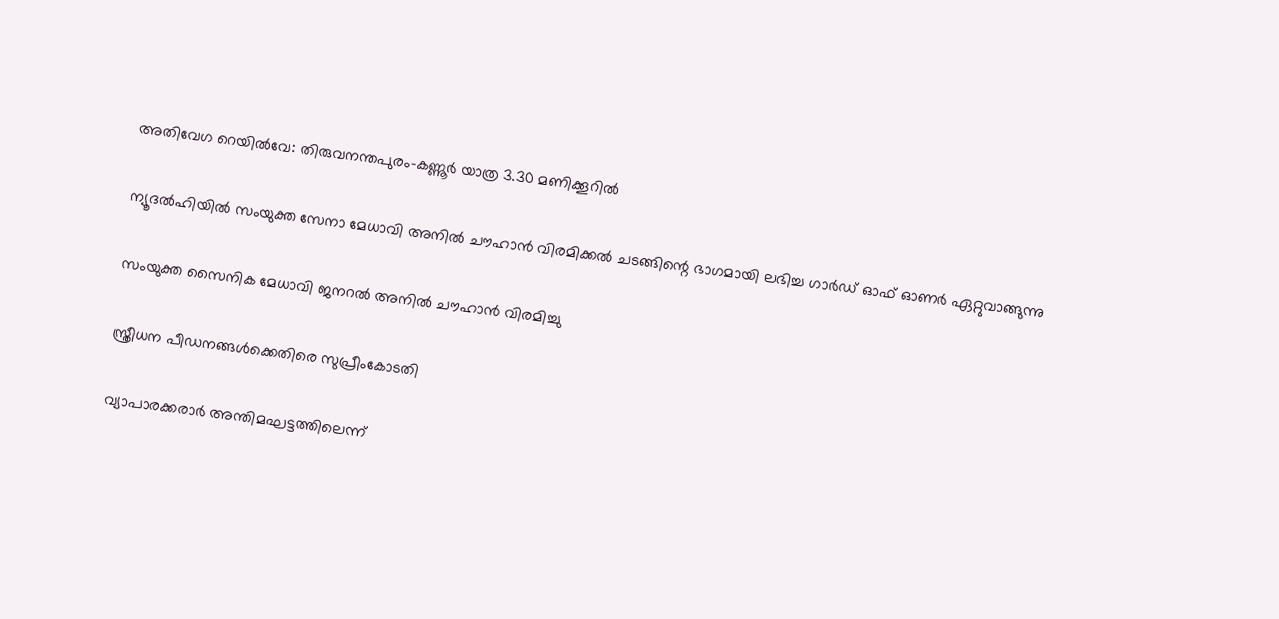അതിവേഗ റെയില്‍വേ: തിരുവനന്തപുരം-കണ്ണൂര്‍ യാത്ര 3.30 മണിക്കൂറില്‍

ന്യൂദല്‍ഹിയില്‍ സംയുക്ത സേനാ മേധാവി അനില്‍ ചൗഹാന്‍ വിരമിക്കല്‍ ചടങ്ങിന്റെ ഭാഗമായി ലഭിച്ച ഗാര്‍ഡ് ഓഫ് ഓണര്‍ ഏറ്റുവാങ്ങുന്നു

സംയുക്ത സൈനിക മേധാവി ജനറല്‍ അനില്‍ ചൗഹാന്‍ വിരമിച്ചു

സ്ത്രീധന പീഡനങ്ങള്‍ക്കെതിരെ സുപ്രീംകോടതി

വ്യാപാരക്കരാര്‍ അന്തിമഘട്ടത്തിലെന്ന്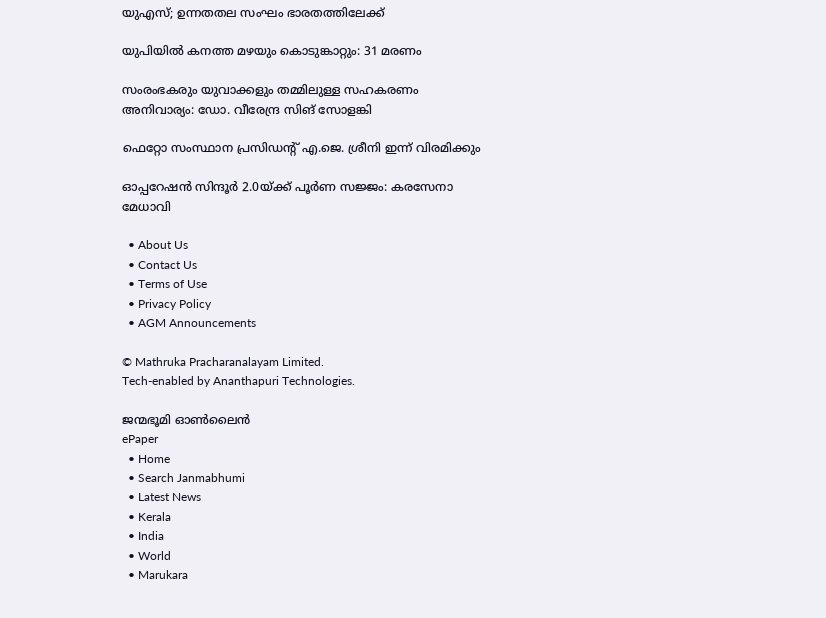യുഎസ്; ഉന്നതതല സംഘം ഭാരതത്തിലേക്ക്

യുപിയില്‍ കനത്ത മഴയും കൊടുങ്കാറ്റും: 31 മരണം

സംരംഭകരും യുവാക്കളും തമ്മിലുള്ള സഹകരണം അനിവാര്യം: ഡോ. വീരേന്ദ്ര സിങ് സോളങ്കി

ഫെറ്റോ സംസ്ഥാന പ്രസിഡന്റ് എ.ജെ. ശ്രീനി ഇന്ന് വിരമിക്കും

ഓപ്പറേഷന്‍ സിന്ദൂര്‍ 2.0യ്‌ക്ക് പൂര്‍ണ സജ്ജം: കരസേനാ മേധാവി

  • About Us
  • Contact Us
  • Terms of Use
  • Privacy Policy
  • AGM Announcements

© Mathruka Pracharanalayam Limited.
Tech-enabled by Ananthapuri Technologies.

ജന്മഭൂമി ഓണ്‍ലൈന്‍
ePaper
  • Home
  • Search Janmabhumi
  • Latest News
  • Kerala
  • India
  • World
  • Marukara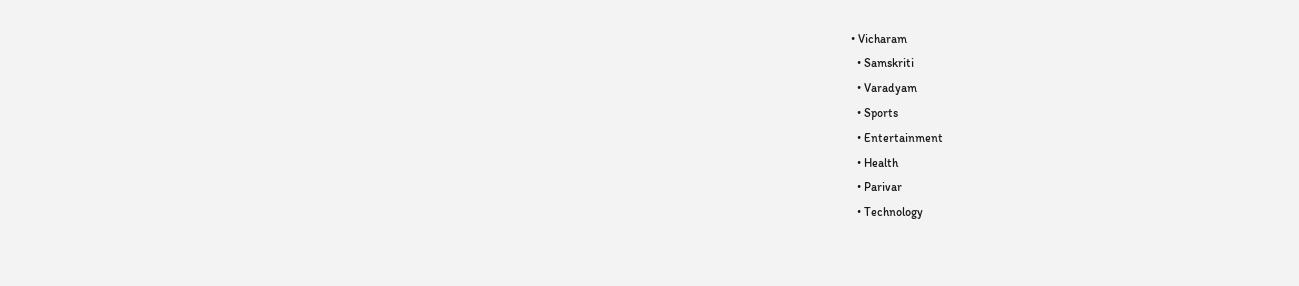• Vicharam
  • Samskriti
  • Varadyam
  • Sports
  • Entertainment
  • Health
  • Parivar
  • Technology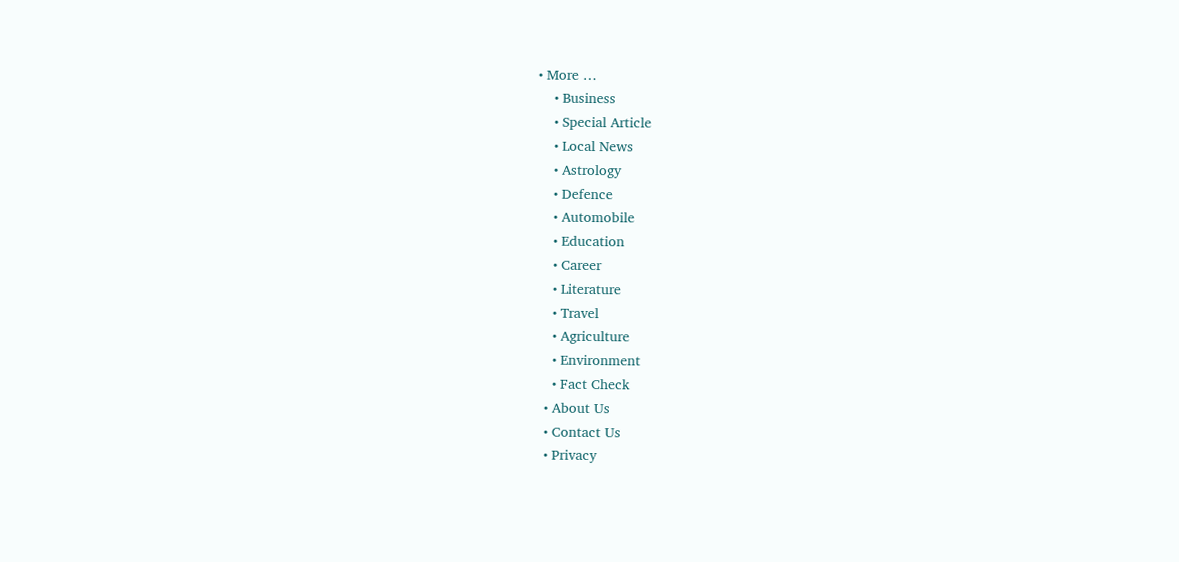• More …
    • Business
    • Special Article
    • Local News
    • Astrology
    • Defence
    • Automobile
    • Education
    • Career
    • Literature
    • Travel
    • Agriculture
    • Environment
    • Fact Check
  • About Us
  • Contact Us
  • Privacy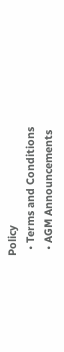Policy
  • Terms and Conditions
  • AGM Announcements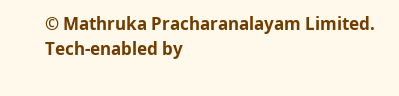© Mathruka Pracharanalayam Limited.
Tech-enabled by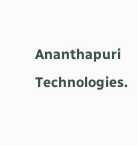Ananthapuri Technologies.